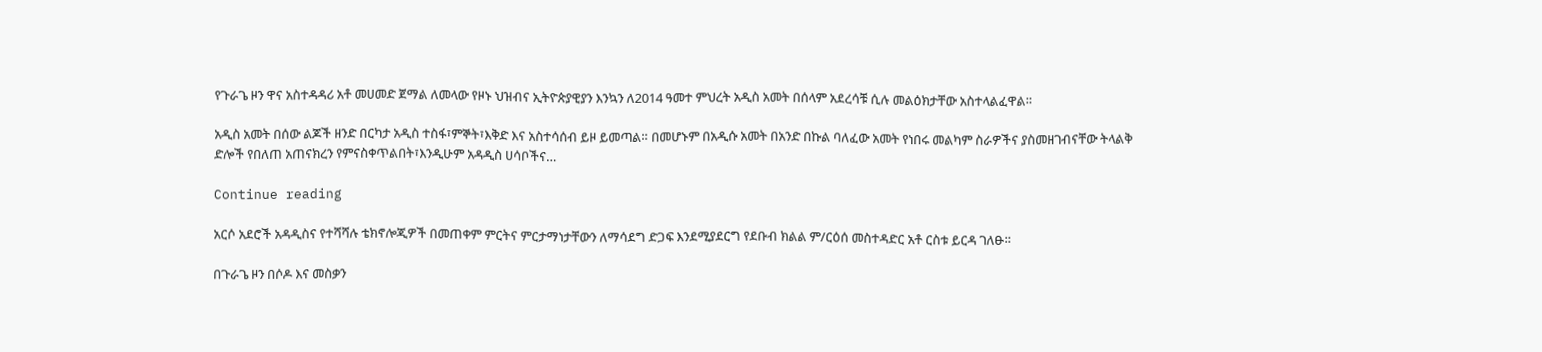የጉራጌ ዞን ዋና አስተዳዳሪ አቶ መሀመድ ጀማል ለመላው የዞኑ ህዝብና ኢትዮጵያዊያን እንኳን ለ2014 ዓመተ ምህረት አዲስ አመት በሰላም አደረሳቹ ሲሉ መልዕክታቸው አስተላልፈዋል።

አዲስ አመት በሰው ልጆች ዘንድ በርካታ አዲስ ተስፋ፣ምኞት፣እቅድ እና አስተሳሰብ ይዞ ይመጣል። በመሆኑም በአዲሱ አመት በአንድ በኩል ባለፈው አመት የነበሩ መልካም ስራዎችና ያስመዘገብናቸው ትላልቅ ድሎች የበለጠ አጠናክረን የምናስቀጥልበት፣እንዲሁም አዳዲስ ሀሳቦችና…

Continue reading

አርሶ አደሮች አዳዲስና የተሻሻሉ ቴክኖሎጂዎች በመጠቀም ምርትና ምርታማነታቸውን ለማሳደግ ድጋፍ እንደሚያደርግ የደቡብ ክልል ም/ርዕሰ መስተዳድር አቶ ርስቱ ይርዳ ገለፁ።

በጉራጌ ዞን በሶዶ እና መስቃን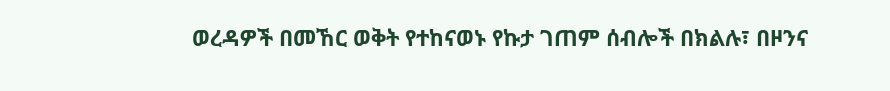ወረዳዎች በመኸር ወቅት የተከናወኑ የኩታ ገጠም ሰብሎች በክልሉ፣ በዞንና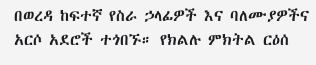በወረዳ ከፍተኛ የስራ ኃላፊዎች እና ባለሙያዎችና አርሶ አደሮች ተጎበኙ። የክልሉ ምክትል ርዕሰ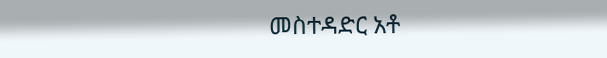መስተዳድር አቶ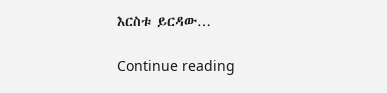እርስቱ ይርዳው…

Continue reading